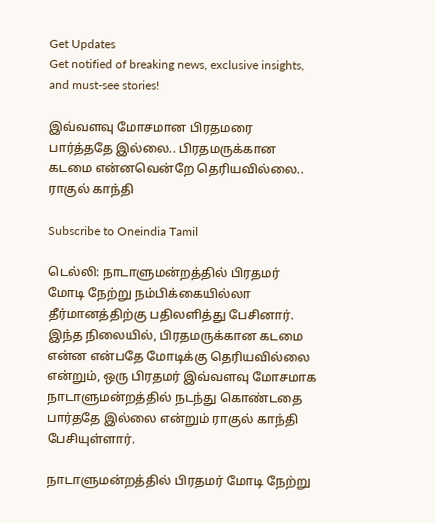Get Updates
Get notified of breaking news, exclusive insights, and must-see stories!

இவ்வளவு மோசமான பிரதமரை பார்த்ததே இல்லை.. பிரதமருக்கான கடமை என்னவென்றே தெரியவில்லை.. ராகுல் காந்தி

Subscribe to Oneindia Tamil

டெல்லி: நாடாளுமன்றத்தில் பிரதமர் மோடி நேற்று நம்பிக்கையில்லா தீர்மானத்திற்கு பதிலளித்து பேசினார். இந்த நிலையில், பிரதமருக்கான கடமை என்ன என்பதே மோடிக்கு தெரியவில்லை என்றும், ஒரு பிரதமர் இவ்வளவு மோசமாக நாடாளுமன்றத்தில் நடந்து கொண்டதை பார்ததே இல்லை என்றும் ராகுல் காந்தி பேசியுள்ளார்.

நாடாளுமன்றத்தில் பிரதமர் மோடி நேற்று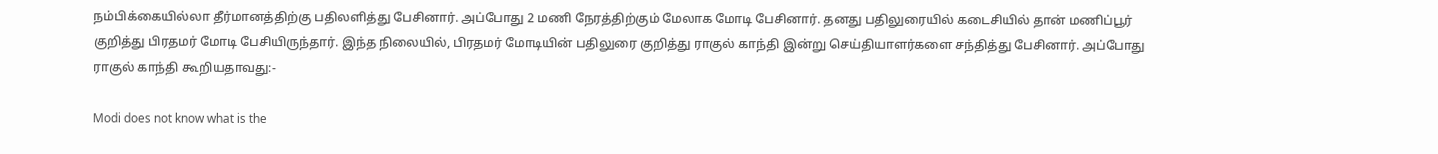நம்பிக்கையில்லா தீர்மானத்திற்கு பதிலளித்து பேசினார். அப்போது 2 மணி நேரத்திற்கும் மேலாக மோடி பேசினார். தனது பதிலுரையில் கடைசியில் தான் மணிப்பூர் குறித்து பிரதமர் மோடி பேசியிருந்தார். இந்த நிலையில், பிரதமர் மோடியின் பதிலுரை குறித்து ராகுல் காந்தி இன்று செய்தியாளர்களை சந்தித்து பேசினார். அப்போது ராகுல் காந்தி கூறியதாவது:-

Modi does not know what is the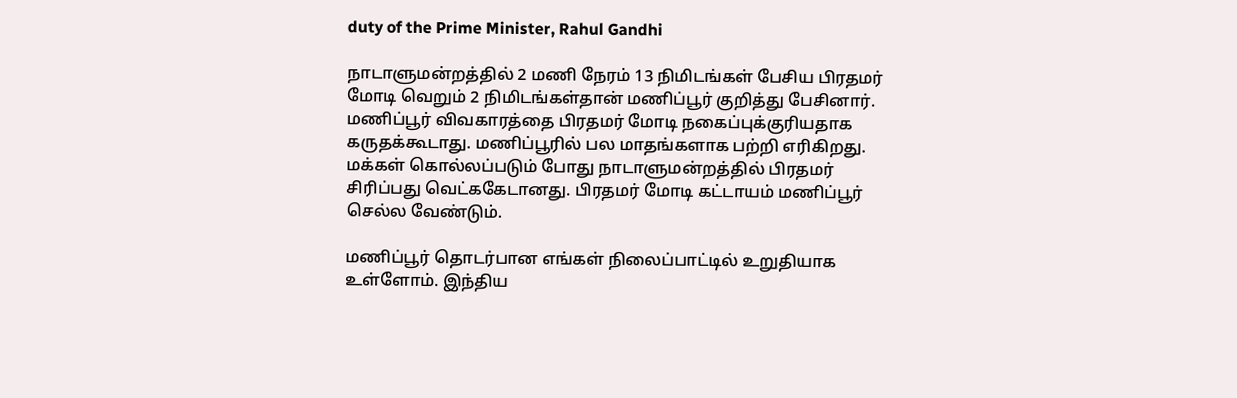duty of the Prime Minister, Rahul Gandhi

நாடாளுமன்றத்தில் 2 மணி நேரம் 13 நிமிடங்கள் பேசிய பிரதமர் மோடி வெறும் 2 நிமிடங்கள்தான் மணிப்பூர் குறித்து பேசினார். மணிப்பூர் விவகாரத்தை பிரதமர் மோடி நகைப்புக்குரியதாக கருதக்கூடாது. மணிப்பூரில் பல மாதங்களாக பற்றி எரிகிறது. மக்கள் கொல்லப்படும் போது நாடாளுமன்றத்தில் பிரதமர் சிரிப்பது வெட்ககேடானது. பிரதமர் மோடி கட்டாயம் மணிப்பூர் செல்ல வேண்டும்.

மணிப்பூர் தொடர்பான எங்கள் நிலைப்பாட்டில் உறுதியாக உள்ளோம். இந்திய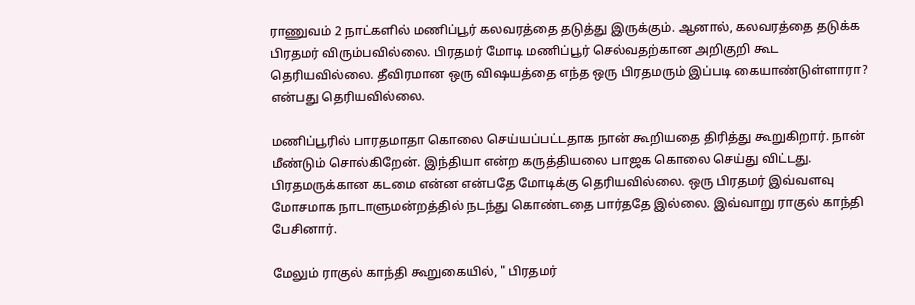ராணுவம் 2 நாட்களில் மணிப்பூர் கலவரத்தை தடுத்து இருக்கும். ஆனால், கலவரத்தை தடுக்க பிரதமர் விரும்பவில்லை. பிரதமர் மோடி மணிப்பூர் செல்வதற்கான அறிகுறி கூட தெரியவில்லை. தீவிரமான ஒரு விஷயத்தை எந்த ஒரு பிரதமரும் இப்படி கையாண்டுள்ளாரா? என்பது தெரியவில்லை.

மணிப்பூரில் பாரதமாதா கொலை செய்யப்பட்டதாக நான் கூறியதை திரித்து கூறுகிறார். நான் மீண்டும் சொல்கிறேன். இந்தியா என்ற கருத்தியலை பாஜக கொலை செய்து விட்டது. பிரதமருக்கான கடமை என்ன என்பதே மோடிக்கு தெரியவில்லை. ஒரு பிரதமர் இவ்வளவு மோசமாக நாடாளுமன்றத்தில் நடந்து கொண்டதை பார்ததே இல்லை. இவ்வாறு ராகுல் காந்தி பேசினார்.

மேலும் ராகுல் காந்தி கூறுகையில், " பிரதமர்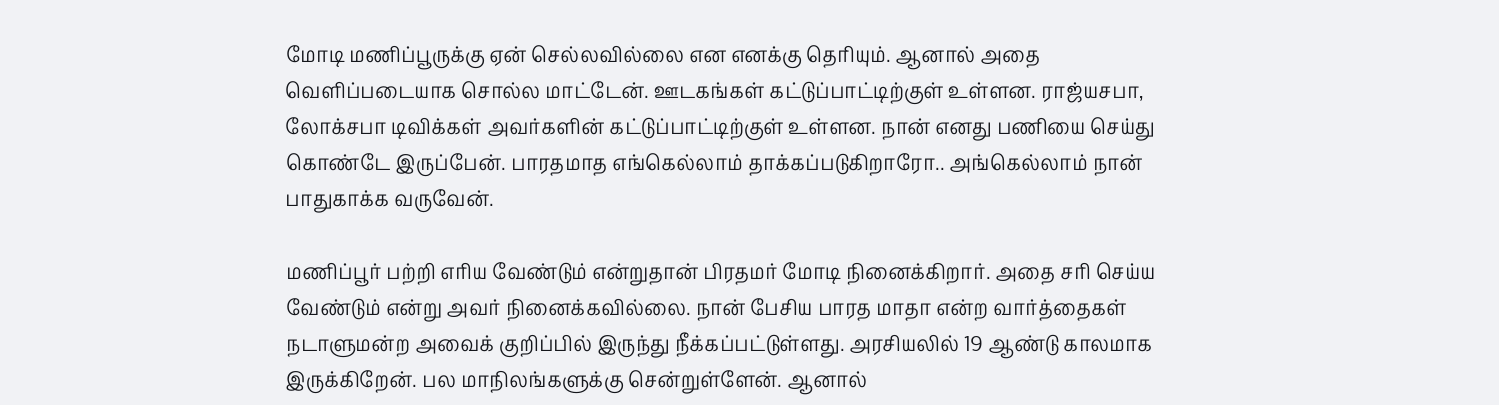மோடி மணிப்பூருக்கு ஏன் செல்லவில்லை என எனக்கு தெரியும். ஆனால் அதை வெளிப்படையாக சொல்ல மாட்டேன். ஊடகங்கள் கட்டுப்பாட்டிற்குள் உள்ளன. ராஜ்யசபா, லோக்சபா டிவிக்கள் அவர்களின் கட்டுப்பாட்டிற்குள் உள்ளன. நான் எனது பணியை செய்து கொண்டே இருப்பேன். பாரதமாத எங்கெல்லாம் தாக்கப்படுகிறாரோ.. அங்கெல்லாம் நான் பாதுகாக்க வருவேன்.

மணிப்பூர் பற்றி எரிய வேண்டும் என்றுதான் பிரதமர் மோடி நினைக்கிறார். அதை சரி செய்ய வேண்டும் என்று அவர் நினைக்கவில்லை. நான் பேசிய பாரத மாதா என்ற வார்த்தைகள் நடாளுமன்ற அவைக் குறிப்பில் இருந்து நீக்கப்பட்டுள்ளது. அரசியலில் 19 ஆண்டு காலமாக இருக்கிறேன். பல மாநிலங்களுக்கு சென்றுள்ளேன். ஆனால்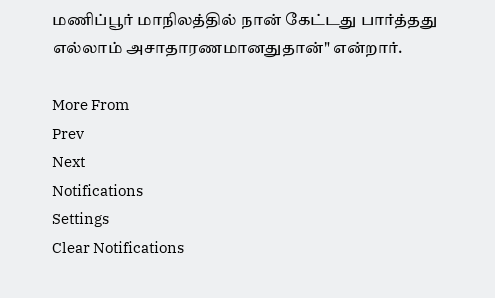மணிப்பூர் மாநிலத்தில் நான் கேட்டது பார்த்தது எல்லாம் அசாதாரணமானதுதான்" என்றார்.

More From
Prev
Next
Notifications
Settings
Clear Notifications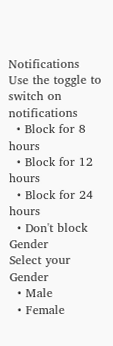Notifications
Use the toggle to switch on notifications
  • Block for 8 hours
  • Block for 12 hours
  • Block for 24 hours
  • Don't block
Gender
Select your Gender
  • Male
  • Female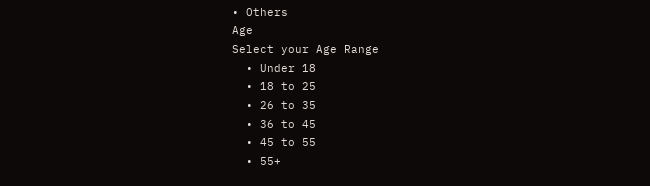• Others
Age
Select your Age Range
  • Under 18
  • 18 to 25
  • 26 to 35
  • 36 to 45
  • 45 to 55
  • 55+